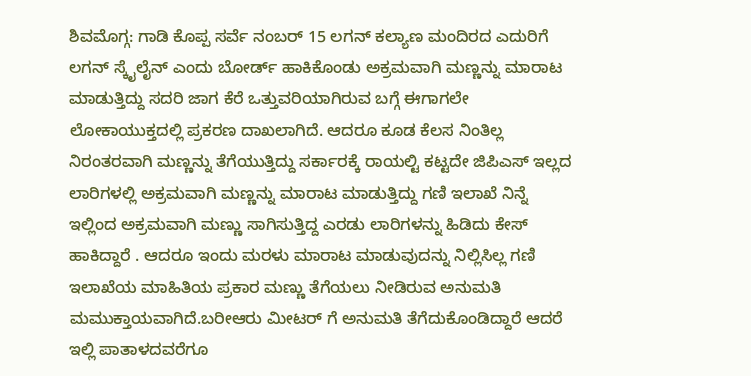ಶಿವಮೊಗ್ಗ: ಗಾಡಿ ಕೊಪ್ಪ ಸರ್ವೆ ನಂಬರ್ 15 ಲಗನ್ ಕಲ್ಯಾಣ ಮಂದಿರದ ಎದುರಿಗೆ ಲಗನ್ ಸ್ಕೈಲೈನ್ ಎಂದು ಬೋರ್ಡ್ ಹಾಕಿಕೊಂಡು ಅಕ್ರಮವಾಗಿ ಮಣ್ಣನ್ನು ಮಾರಾಟ ಮಾಡುತ್ತಿದ್ದು ಸದರಿ ಜಾಗ ಕೆರೆ ಒತ್ತುವರಿಯಾಗಿರುವ ಬಗ್ಗೆ ಈಗಾಗಲೇ ಲೋಕಾಯುಕ್ತದಲ್ಲಿ ಪ್ರಕರಣ ದಾಖಲಾಗಿದೆ. ಆದರೂ ಕೂಡ ಕೆಲಸ ನಿಂತಿಲ್ಲ ನಿರಂತರವಾಗಿ ಮಣ್ಣನ್ನು ತೆಗೆಯುತ್ತಿದ್ದು ಸರ್ಕಾರಕ್ಕೆ ರಾಯಲ್ಟಿ ಕಟ್ಟದೇ ಜಿಪಿಎಸ್ ಇಲ್ಲದ ಲಾರಿಗಳಲ್ಲಿ ಅಕ್ರಮವಾಗಿ ಮಣ್ಣನ್ನು ಮಾರಾಟ ಮಾಡುತ್ತಿದ್ದು ಗಣಿ ಇಲಾಖೆ ನಿನ್ನೆ ಇಲ್ಲಿಂದ ಅಕ್ರಮವಾಗಿ ಮಣ್ಣು ಸಾಗಿಸುತ್ತಿದ್ದ ಎರಡು ಲಾರಿಗಳನ್ನು ಹಿಡಿದು ಕೇಸ್ ಹಾಕಿದ್ದಾರೆ . ಆದರೂ ಇಂದು ಮರಳು ಮಾರಾಟ ಮಾಡುವುದನ್ನು ನಿಲ್ಲಿಸಿಲ್ಲ ಗಣಿ ಇಲಾಖೆಯ ಮಾಹಿತಿಯ ಪ್ರಕಾರ ಮಣ್ಣು ತೆಗೆಯಲು ನೀಡಿರುವ ಅನುಮತಿ ಮಮುಕ್ತಾಯವಾಗಿದೆ.ಬರೀಆರು ಮೀಟರ್ ಗೆ ಅನುಮತಿ ತೆಗೆದುಕೊಂಡಿದ್ದಾರೆ ಆದರೆ ಇಲ್ಲಿ ಪಾತಾಳದವರೆಗೂ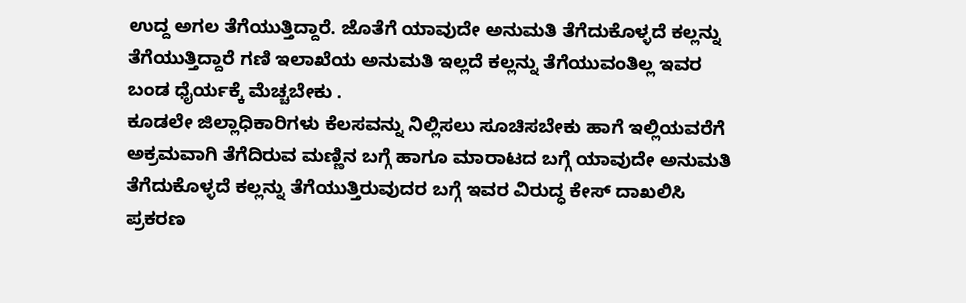ಉದ್ದ ಅಗಲ ತೆಗೆಯುತ್ತಿದ್ದಾರೆ. ಜೊತೆಗೆ ಯಾವುದೇ ಅನುಮತಿ ತೆಗೆದುಕೊಳ್ಳದೆ ಕಲ್ಲನ್ನು ತೆಗೆಯುತ್ತಿದ್ದಾರೆ ಗಣಿ ಇಲಾಖೆಯ ಅನುಮತಿ ಇಲ್ಲದೆ ಕಲ್ಲನ್ನು ತೆಗೆಯುವಂತಿಲ್ಲ ಇವರ ಬಂಡ ಧೈರ್ಯಕ್ಕೆ ಮೆಚ್ಚಬೇಕು .
ಕೂಡಲೇ ಜಿಲ್ಲಾಧಿಕಾರಿಗಳು ಕೆಲಸವನ್ನು ನಿಲ್ಲಿಸಲು ಸೂಚಿಸಬೇಕು ಹಾಗೆ ಇಲ್ಲಿಯವರೆಗೆ ಅಕ್ರಮವಾಗಿ ತೆಗೆದಿರುವ ಮಣ್ಣಿನ ಬಗ್ಗೆ ಹಾಗೂ ಮಾರಾಟದ ಬಗ್ಗೆ ಯಾವುದೇ ಅನುಮತಿ ತೆಗೆದುಕೊಳ್ಳದೆ ಕಲ್ಲನ್ನು ತೆಗೆಯುತ್ತಿರುವುದರ ಬಗ್ಗೆ ಇವರ ವಿರುದ್ಧ ಕೇಸ್ ದಾಖಲಿಸಿ ಪ್ರಕರಣ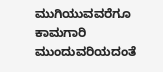ಮುಗಿಯುವವರೆಗೂ ಕಾಮಗಾರಿ ಮುಂದುವರಿಯದಂತೆ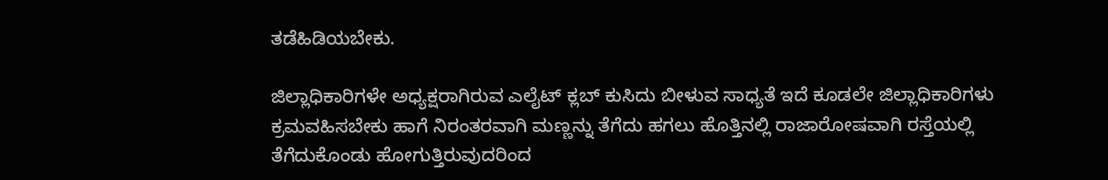ತಡೆಹಿಡಿಯಬೇಕು.

ಜಿಲ್ಲಾಧಿಕಾರಿಗಳೇ ಅಧ್ಯಕ್ಷರಾಗಿರುವ ಎಲೈಟ್ ಕ್ಲಬ್ ಕುಸಿದು ಬೀಳುವ ಸಾಧ್ಯತೆ ಇದೆ ಕೂಡಲೇ ಜಿಲ್ಲಾಧಿಕಾರಿಗಳು ಕ್ರಮವಹಿಸಬೇಕು ಹಾಗೆ ನಿರಂತರವಾಗಿ ಮಣ್ಣನ್ನು ತೆಗೆದು ಹಗಲು ಹೊತ್ತಿನಲ್ಲಿ ರಾಜಾರೋಷವಾಗಿ ರಸ್ತೆಯಲ್ಲಿ ತೆಗೆದುಕೊಂಡು ಹೋಗುತ್ತಿರುವುದರಿಂದ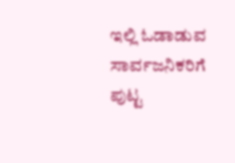ಇಲ್ಲಿ ಓಡಾಡುವ ಸಾರ್ವಜನಿಕರಿಗೆ ಪುಟ್ಟ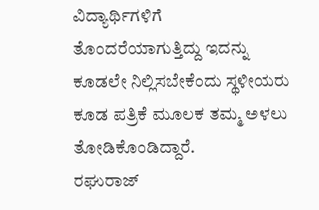ವಿದ್ಯಾರ್ಥಿಗಳಿಗೆ ತೊಂದರೆಯಾಗುತ್ತಿದ್ದು ಇದನ್ನು ಕೂಡಲೇ ನಿಲ್ಲಿಸಬೇಕೆಂದು ಸ್ಥಳೀಯರು ಕೂಡ ಪತ್ರಿಕೆ ಮೂಲಕ ತಮ್ಮ ಅಳಲು ತೋಡಿಕೊಂಡಿದ್ದಾರೆ.
ರಘುರಾಜ್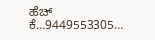ಹೆಚ್ ಕೆ…9449553305…